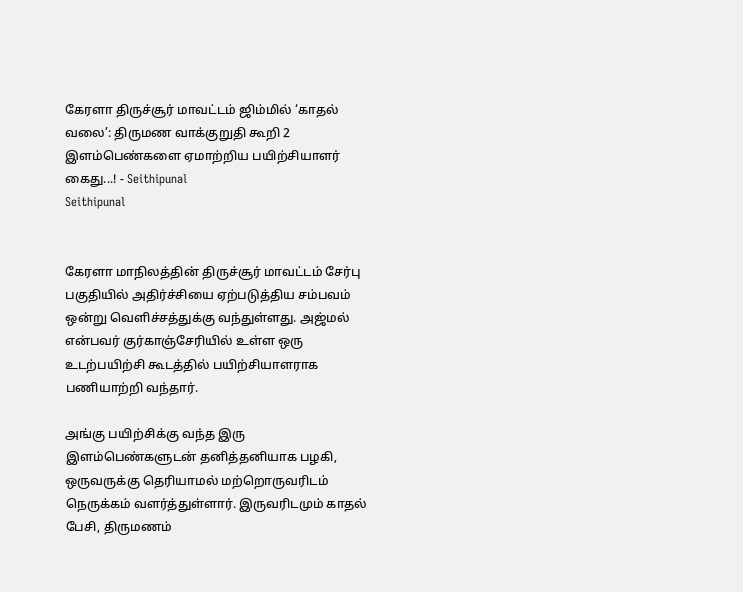கேரளா திருச்சூர் மாவட்டம் ஜிம்மில் ‘காதல் வலை’: திருமண வாக்குறுதி கூறி 2 இளம்பெண்களை ஏமாற்றிய பயிற்சியாளர் கைது...! - Seithipunal
Seithipunal


கேரளா மாநிலத்தின் திருச்சூர் மாவட்டம் சேர்பு பகுதியில் அதிர்ச்சியை ஏற்படுத்திய சம்பவம் ஒன்று வெளிச்சத்துக்கு வந்துள்ளது. அஜ்மல் என்பவர் குர்காஞ்சேரியில் உள்ள ஒரு உடற்பயிற்சி கூடத்தில் பயிற்சியாளராக பணியாற்றி வந்தார்.

அங்கு பயிற்சிக்கு வந்த இரு இளம்பெண்களுடன் தனித்தனியாக பழகி, ஒருவருக்கு தெரியாமல் மற்றொருவரிடம் நெருக்கம் வளர்த்துள்ளார். இருவரிடமும் காதல் பேசி, திருமணம்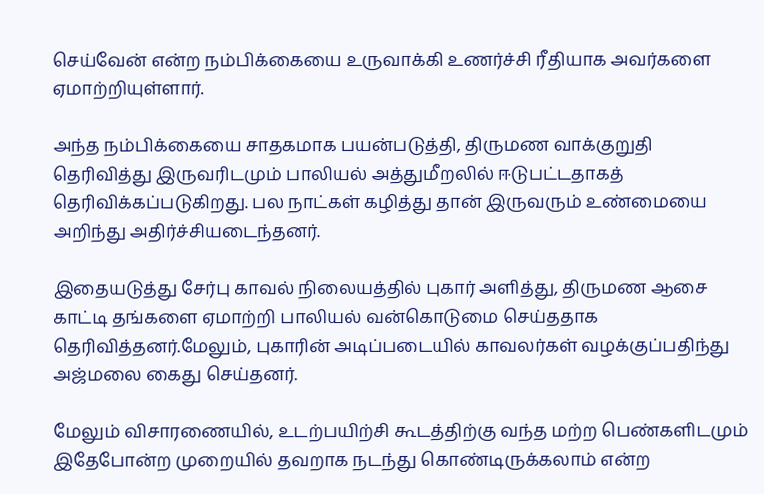செய்வேன் என்ற நம்பிக்கையை உருவாக்கி உணர்ச்சி ரீதியாக அவர்களை ஏமாற்றியுள்ளார்.

அந்த நம்பிக்கையை சாதகமாக பயன்படுத்தி, திருமண வாக்குறுதி தெரிவித்து இருவரிடமும் பாலியல் அத்துமீறலில் ஈடுபட்டதாகத் தெரிவிக்கப்படுகிறது. பல நாட்கள் கழித்து தான் இருவரும் உண்மையை அறிந்து அதிர்ச்சியடைந்தனர்.

இதையடுத்து சேர்பு காவல் நிலையத்தில் புகார் அளித்து, திருமண ஆசை காட்டி தங்களை ஏமாற்றி பாலியல் வன்கொடுமை செய்ததாக தெரிவித்தனர்.மேலும், புகாரின் அடிப்படையில் காவலர்கள் வழக்குப்பதிந்து அஜ்மலை கைது செய்தனர்.

மேலும் விசாரணையில், உடற்பயிற்சி கூடத்திற்கு வந்த மற்ற பெண்களிடமும் இதேபோன்ற முறையில் தவறாக நடந்து கொண்டிருக்கலாம் என்ற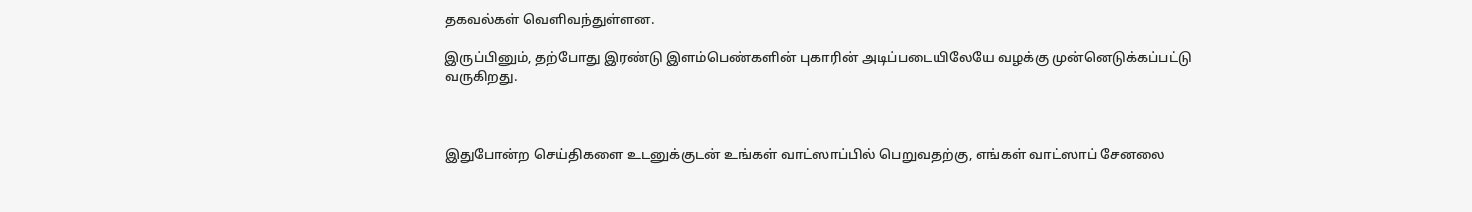தகவல்கள் வெளிவந்துள்ளன.

இருப்பினும், தற்போது இரண்டு இளம்பெண்களின் புகாரின் அடிப்படையிலேயே வழக்கு முன்னெடுக்கப்பட்டு வருகிறது.



இதுபோன்ற செய்திகளை உடனுக்குடன் உங்கள் வாட்ஸாப்பில் பெறுவதற்கு, எங்கள் வாட்ஸாப் சேனலை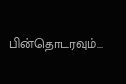பின்தொடரவும்...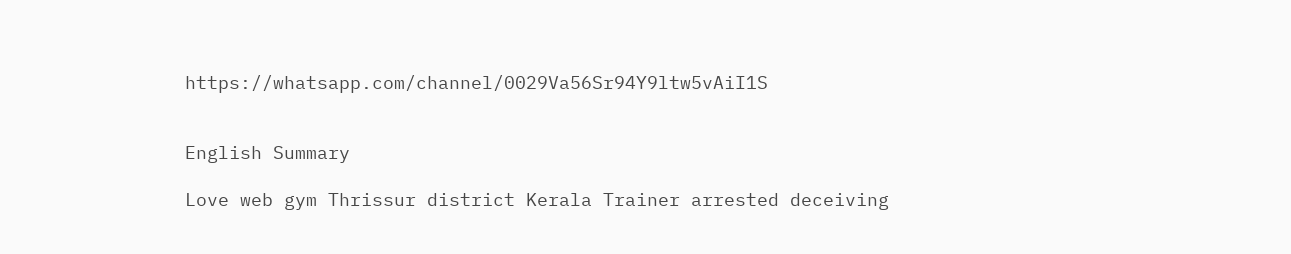https://whatsapp.com/channel/0029Va56Sr94Y9ltw5vAiI1S


English Summary

Love web gym Thrissur district Kerala Trainer arrested deceiving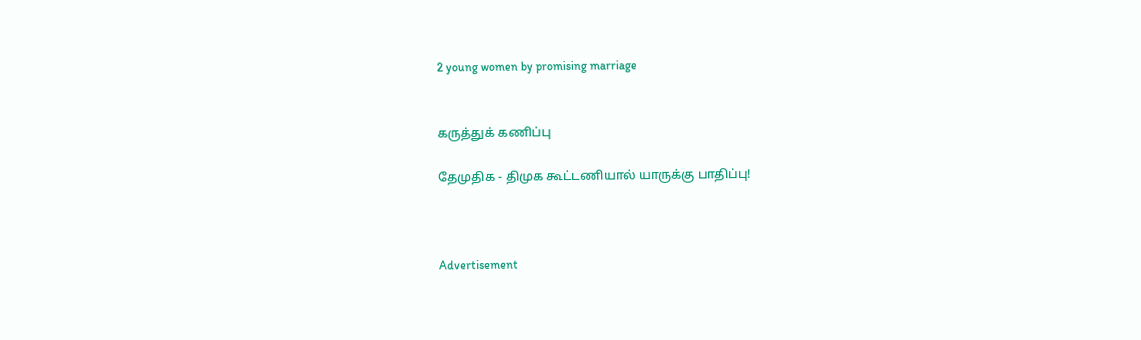2 young women by promising marriage


கருத்துக் கணிப்பு

தேமுதிக - திமுக கூட்டணியால் யாருக்கு பாதிப்பு!



Advertisement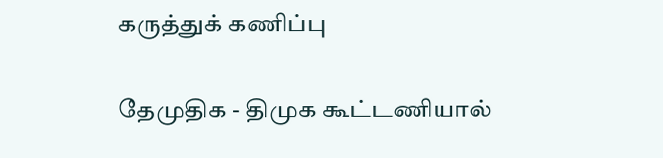கருத்துக் கணிப்பு

தேமுதிக - திமுக கூட்டணியால்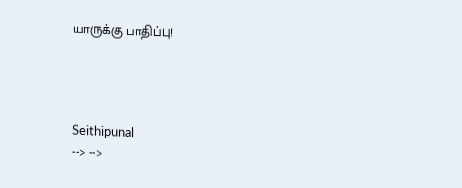யாருக்கு பாதிப்பு!




Seithipunal
--> -->